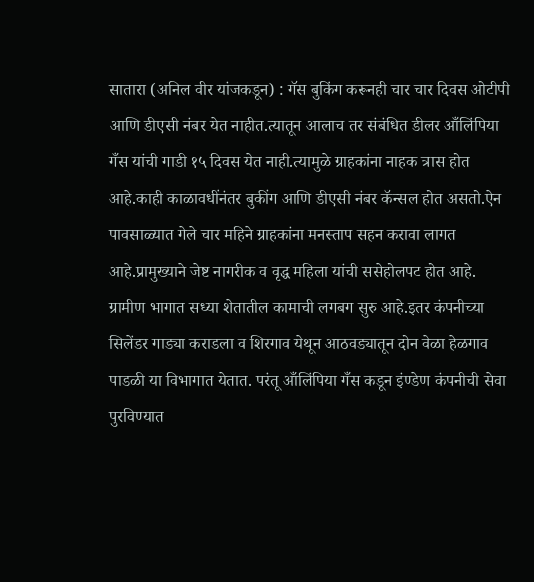सातारा (अनिल वीर यांजकडून) : गॅस बुकिंग करूनही चार चार दिवस ओटीपी आणि डीएसी नंबर येत नाहीत.त्यातून आलाच तर संबंधित डीलर आँलिंपिया गँस यांची गाडी १५ दिवस येत नाही.त्यामुळे ग्राहकांना नाहक त्रास होत आहे.काही काळावधींनंतर बुकींग आणि डीएसी नंबर कॅन्सल होत असतो.ऐन पावसाळ्यात गेले चार महिने ग्राहकांना मनस्ताप सहन करावा लागत आहे.प्रामुख्याने जेष्ट नागरीक व वृद्ध महिला यांची ससेहोलपट होत आहे. ग्रामीण भागात सध्या शेतातील कामाची लगबग सुरु आहे.इतर कंपनीच्या सिलेंडर गाड्या कराडला व शिरगाव येथून आठवड्यातून दोन वेळा हेळगाव पाडळी या विभागात येतात. परंतू आँलिंपिया गँस कडून इंण्डेण कंपनीची सेवा पुरविण्यात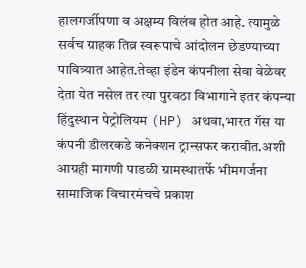हालगर्जीपणा व अक्षम्य विलंब होत आहे. त्यामुळे सर्वच ग्राहक तिव्र स्वरूपाचे आंदोलन छेडण्याच्या पावित्र्यात आहेत.तेव्हा इंडेन कंपनीला सेवा वेळेवर देता येत नसेल तर त्या पुरवठा विभागाने इतर कंपन्या हिंदुस्थान पेट्रोलियम (HP) अथवा,भारत गॅस या कंपनी डीलरकडे कनेक्शन ट्रान्सफर करावीत.अशी आग्रही मागणी पाडळी ग्रामस्थातर्फे भीमगर्जना सामाजिक विचारमंचचे प्रकाश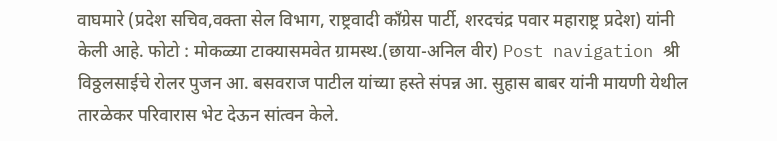वाघमारे (प्रदेश सचिव,वक्ता सेल विभाग, राष्ट्रवादी काँग्रेस पार्टी, शरदचंद्र पवार महाराष्ट्र प्रदेश) यांनी केली आहे. फोटो : मोकळ्या टाक्यासमवेत ग्रामस्थ.(छाया-अनिल वीर) Post navigation श्री विठ्ठलसाईचे रोलर पुजन आ. बसवराज पाटील यांच्या हस्ते संपन्न आ. सुहास बाबर यांनी मायणी येथील तारळेकर परिवारास भेट देऊन सांत्वन केले.